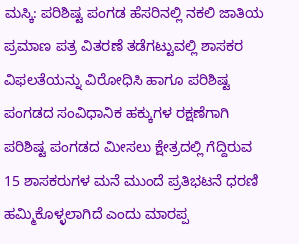ಮಸ್ಕಿ: ಪರಿಶಿಷ್ಟ ಪಂಗಡ ಹೆಸರಿನಲ್ಲಿ ನಕಲಿ ಜಾತಿಯ ಪ್ರಮಾಣ ಪತ್ರ ವಿತರಣೆ ತಡೆಗಟ್ಟುವಲ್ಲಿ ಶಾಸಕರ ವಿಫಲತೆಯನ್ನು ವಿರೋಧಿಸಿ ಹಾಗೂ ಪರಿಶಿಷ್ಟ ಪಂಗಡದ ಸಂವಿಧಾನಿಕ ಹಕ್ಕುಗಳ ರಕ್ಷಣೆಗಾಗಿ ಪರಿಶಿಷ್ಟ ಪಂಗಡದ ಮೀಸಲು ಕ್ಷೇತ್ರದಲ್ಲಿ ಗೆದ್ದಿರುವ 15 ಶಾಸಕರುಗಳ ಮನೆ ಮುಂದೆ ಪ್ರತಿಭಟನೆ ಧರಣಿ ಹಮ್ಮಿಕೊಳ್ಳಲಾಗಿದೆ ಎಂದು ಮಾರಪ್ಪ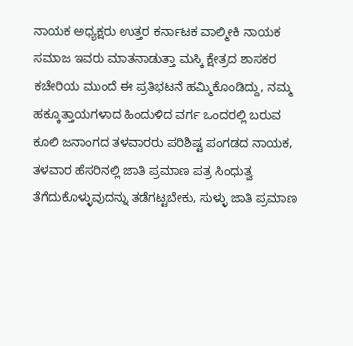ನಾಯಕ ಅಧ್ಯಕ್ಷರು ಉತ್ತರ ಕರ್ನಾಟಕ ವಾಲ್ಮೀಕಿ ನಾಯಕ ಸಮಾಜ ಇವರು ಮಾತನಾಡುತ್ತಾ ಮಸ್ಕಿ ಕ್ಷೇತ್ರದ ಶಾಸಕರ ಕಚೇರಿಯ ಮುಂದೆ ಈ ಪ್ರತಿಭಟನೆ ಹಮ್ಮಿಕೊಂಡಿದ್ದು, ನಮ್ಮ ಹಕ್ಕೂತ್ತಾಯಗಳಾದ ಹಿಂದುಳಿದ ವರ್ಗ ಒಂದರಲ್ಲಿ ಬರುವ ಕೂಲಿ ಜನಾಂಗದ ತಳವಾರರು ಪರಿಶಿಷ್ಟ ಪಂಗಡದ ನಾಯಕ, ತಳವಾರ ಹೆಸರಿನಲ್ಲಿ ಜಾತಿ ಪ್ರಮಾಣ ಪತ್ರ ಸಿಂಧುತ್ವ ತೆಗೆದುಕೊಳ್ಳುವುದನ್ನು ತಡೆಗಟ್ಟಬೇಕು, ಸುಳ್ಳು ಜಾತಿ ಪ್ರಮಾಣ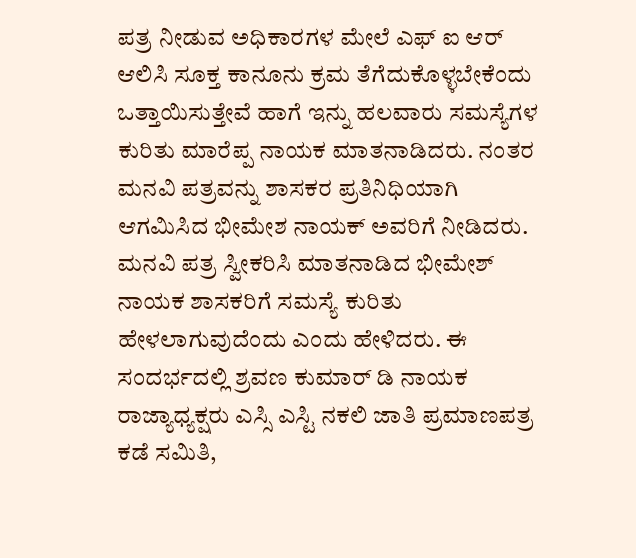ಪತ್ರ ನೀಡುವ ಅಧಿಕಾರಗಳ ಮೇಲೆ ಎಫ್ ಐ ಆರ್ ಆಲಿಸಿ ಸೂಕ್ತ ಕಾನೂನು ಕ್ರಮ ತೆಗೆದುಕೊಳ್ಳಬೇಕೆಂದು ಒತ್ತಾಯಿಸುತ್ತೇವೆ ಹಾಗೆ ಇನ್ನು ಹಲವಾರು ಸಮಸ್ಯೆಗಳ ಕುರಿತು ಮಾರೆಪ್ಪ ನಾಯಕ ಮಾತನಾಡಿದರು. ನಂತರ ಮನವಿ ಪತ್ರವನ್ನು ಶಾಸಕರ ಪ್ರತಿನಿಧಿಯಾಗಿ ಆಗಮಿಸಿದ ಭೀಮೇಶ ನಾಯಕ್ ಅವರಿಗೆ ನೀಡಿದರು. ಮನವಿ ಪತ್ರ ಸ್ವೀಕರಿಸಿ ಮಾತನಾಡಿದ ಭೀಮೇಶ್ ನಾಯಕ ಶಾಸಕರಿಗೆ ಸಮಸ್ಯೆ ಕುರಿತು ಹೇಳಲಾಗುವುದೆಂದು ಎಂದು ಹೇಳಿದರು. ಈ ಸಂದರ್ಭದಲ್ಲಿ ಶ್ರವಣ ಕುಮಾರ್ ಡಿ ನಾಯಕ ರಾಜ್ಯಾಧ್ಯಕ್ಷರು ಎಸ್ಸಿ ಎಸ್ಟಿ ನಕಲಿ ಜಾತಿ ಪ್ರಮಾಣಪತ್ರ ಕಡೆ ಸಮಿತಿ,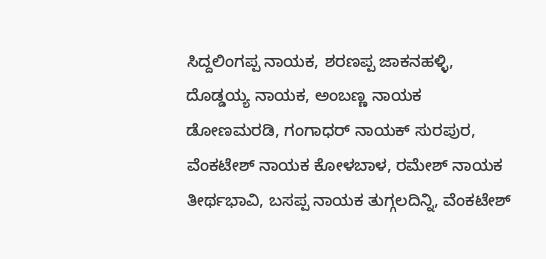ಸಿದ್ದಲಿಂಗಪ್ಪ ನಾಯಕ, ಶರಣಪ್ಪ ಜಾಕನಹಳ್ಳಿ, ದೊಡ್ಡಯ್ಯ ನಾಯಕ, ಅಂಬಣ್ಣ ನಾಯಕ ಡೋಣಮರಡಿ, ಗಂಗಾಧರ್ ನಾಯಕ್ ಸುರಪುರ, ವೆಂಕಟೇಶ್ ನಾಯಕ ಕೋಳಬಾಳ, ರಮೇಶ್ ನಾಯಕ ತೀರ್ಥಭಾವಿ, ಬಸಪ್ಪ ನಾಯಕ ತುಗ್ಗಲದಿನ್ನಿ, ವೆಂಕಟೇಶ್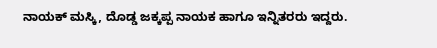ನಾಯಕ್ ಮಸ್ಕಿ, ದೊಡ್ಡ ಜಕ್ಕಪ್ಪ ನಾಯಕ ಹಾಗೂ ಇನ್ನಿತರರು ಇದ್ದರು.